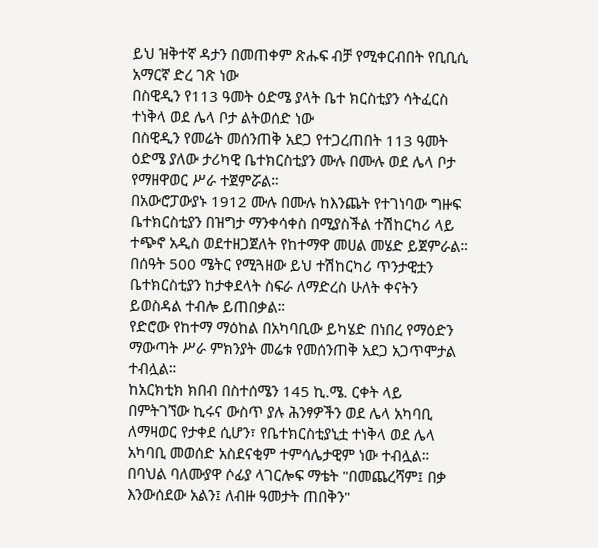ይህ ዝቅተኛ ዳታን በመጠቀም ጽሑፍ ብቻ የሚቀርብበት የቢቢሲ አማርኛ ድረ ገጽ ነው
በስዊዲን የ113 ዓመት ዕድሜ ያላት ቤተ ክርስቲያን ሳትፈርስ ተነቅላ ወደ ሌላ ቦታ ልትወሰድ ነው
በስዊዲን የመሬት መሰንጠቅ አደጋ የተጋረጠበት 113 ዓመት ዕድሜ ያለው ታሪካዊ ቤተክርስቲያን ሙሉ በሙሉ ወደ ሌላ ቦታ የማዘዋወር ሥራ ተጀምሯል።
በአውሮፓውያኑ 1912 ሙሉ በሙሉ ከእንጨት የተገነባው ግዙፍ ቤተክርስቲያን በዝግታ ማንቀሳቀስ በሚያስችል ተሽከርካሪ ላይ ተጭኖ አዲስ ወደተዘጋጀለት የከተማዋ መሀል መሄድ ይጀምራል።
በሰዓት 500 ሜትር የሚጓዘው ይህ ተሽከርካሪ ጥንታዊቷን ቤተክርስቲያን ከታቀደላት ስፍራ ለማድረስ ሁለት ቀናትን ይወስዳል ተብሎ ይጠበቃል።
የድሮው የከተማ ማዕከል በአካባቢው ይካሄድ በነበረ የማዕድን ማውጣት ሥራ ምክንያት መሬቱ የመሰንጠቅ አደጋ አጋጥሞታል ተብሏል።
ከአርክቲክ ክበብ በስተሰሜን 145 ኪ.ሜ. ርቀት ላይ በምትገኘው ኪሩና ውስጥ ያሉ ሕንፃዎችን ወደ ሌላ አካባቢ ለማዛወር የታቀደ ሲሆን፣ የቤተክርስቲያኒቷ ተነቅላ ወደ ሌላ አካባቢ መወሰድ አስደናቂም ተምሳሌታዊም ነው ተብሏል።
በባህል ባለሙያዋ ሶፊያ ላገርሎፍ ማቴት "በመጨረሻም፤ በቃ እንውሰደው አልን፤ ለብዙ ዓመታት ጠበቅን"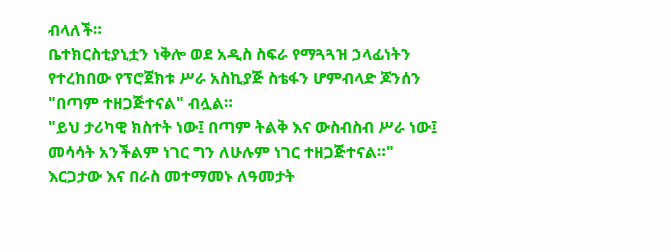ብላለች።
ቤተክርስቲያኒቷን ነቅሎ ወደ አዲስ ስፍራ የማጓጓዝ ኃላፊነትን የተረከበው የፕሮጀክቱ ሥራ አስኪያጅ ስቴፋን ሆምብላድ ጆንሰን "በጣም ተዘጋጅተናል" ብሏል።
"ይህ ታሪካዊ ክስተት ነው፤ በጣም ትልቅ እና ውስብስብ ሥራ ነው፤ መሳሳት አንችልም ነገር ግን ለሁሉም ነገር ተዘጋጅተናል።"
እርጋታው እና በራስ መተማመኑ ለዓመታት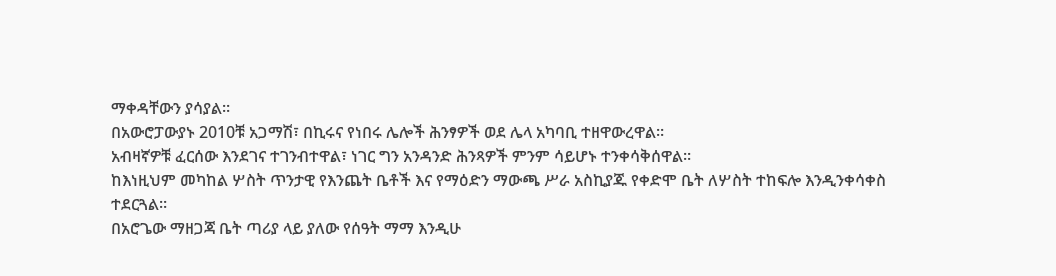ማቀዳቸውን ያሳያል።
በአውሮፓውያኑ 2010ቹ አጋማሽ፣ በኪሩና የነበሩ ሌሎች ሕንፃዎች ወደ ሌላ አካባቢ ተዘዋውረዋል።
አብዛኛዎቹ ፈርሰው እንደገና ተገንብተዋል፣ ነገር ግን አንዳንድ ሕንጻዎች ምንም ሳይሆኑ ተንቀሳቅሰዋል።
ከእነዚህም መካከል ሦስት ጥንታዊ የእንጨት ቤቶች እና የማዕድን ማውጫ ሥራ አስኪያጁ የቀድሞ ቤት ለሦስት ተከፍሎ እንዲንቀሳቀስ ተደርጓል።
በአሮጌው ማዘጋጃ ቤት ጣሪያ ላይ ያለው የሰዓት ማማ እንዲሁ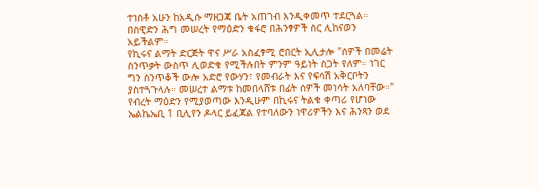ተነስቶ አሁን ከአዲሱ ማዘጋጃ ቤት አጠገብ እንዲቀመጥ ተደርጓል።
በስዊድን ሕግ መሠረት የማዕድን ቁፋሮ በሕንፃዎች ስር ሊከናወን አይችልም።
የኪሩና ልማት ድርጅት ዋና ሥራ አስፈፃሚ ሮበርት ኢሊታሎ "ሰዎች በመሬት ስንጥቃት ውስጥ ሊወድቁ የሚችሉበት ምንም ዓይነት ስጋት የለም። ነገር ግን ስንጥቆች ውሎ አድሮ የውሃን፣ የመብራት እና የፍሳሽ አቅርቦትን ያስተጓጉላሉ። መሠረተ ልማቱ ከመበላሸቱ በፊት ሰዎች መነሳት አለባቸው።"
የብረት ማዕድን የሚያወጣው እንዲሁም በኪሩና ትልቁ ቀጣሪ የሆነው ኤልኬኤቢ 1 ቢሊየን ዶላር ይፈጃል የተባለውን ነዋሪዎችን እና ሕንጻን ወደ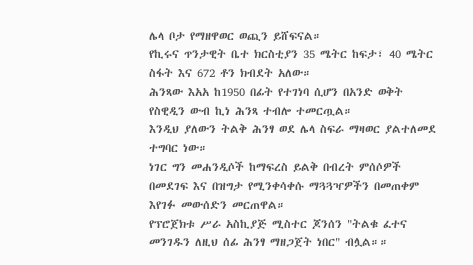ሌላ ቦታ የማዘዋወር ወጪን ይሸፍናል።
የኪሩና ጥንታዊት ቤተ ክርስቲያን 35 ሜትር ከፍታ፣ 40 ሜትር ስፋት እና 672 ቶን ክብደት አለው።
ሕንጻው እአአ ከ1950 በፊት የተገነባ ሲሆን በአንድ ወቅት የስዊዲን ውብ ኪነ ሕንጻ ተብሎ ተመርጧል።
እንዲህ ያለውን ትልቅ ሕንፃ ወደ ሌላ ስፍራ ማዛወር ያልተለመደ ተግባር ነው።
ነገር ግን መሐንዲሶች ከማፍረስ ይልቅ በብረት ምሰሶዎች በመደገፍ እና በዝግታ የሚንቀሳቀሱ ማጓጓዣዎችን በመጠቀም እየገፉ መውሰድን መርጠዋል።
የፕሮጀክቱ ሥራ አስኪያጅ ሚስተር ጆንሰን "ትልቁ ፈተና መንገዱን ለዚህ ሰፊ ሕንፃ ማዘጋጀት ነበር" ብሏል።።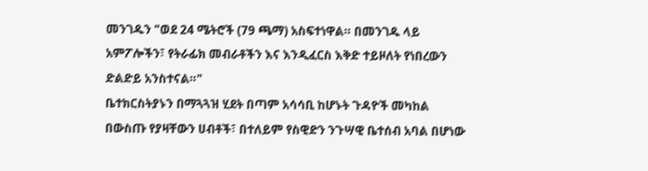መንገዱን "ወደ 24 ሜትሮች (79 ጫማ) አስፍተነዋል። በመንገዱ ላይ አምፖሎችን፣ የትራፊክ መብራቶችን እና እንዲፈርስ እቅድ ተይዞለት የነበረውን ድልድይ አንስተናል።"
ቤተክርስትያኑን በማጓጓዝ ሂደት በጣም አሳሳቢ ከሆኑት ጉዳዮች መካከል በውስጡ የያዛቸውን ሀብቶች፣ በተለይም የስዊድን ንጉሣዊ ቤተሰብ አባል በሆነው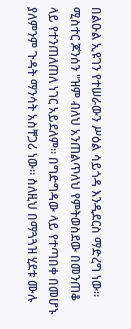በልዑል ኢዩገን የተሠራውን ሥዕል ሳይጎዳ እንዲደርስ ማድረግ ነው።
ሚስተር ጆንሰን "ዝም ብለህ አንጠልጥለህ የምትወስደው በመንጠቆ ላይ የተንጠለጠለ ነገር አይደለም። በግድግዳው ላይ የተጣበቀ በመሆኑ ያለምንም ጉዳት ማንሳት አስቸጋሪ ነው። ስለዚህ በማጓጓዝ ሂደቱ ሙሉ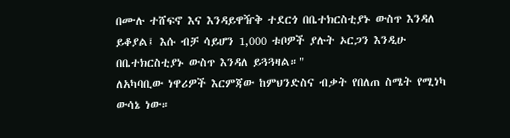በሙሉ ተሸፍኖ እና እንዳይዋዥቅ ተደርጎ በቤተክርስቲያኑ ውስጥ እንዳለ ይቆያል፤ እሱ ብቻ ሳይሆን 1,000 ቱቦዎች ያሉት ኦርጋን እንዲሁ በቤተክርስቲያኑ ውስጥ እንዳለ ይጓጓዛል።"
ለአካባቢው ነዋሪዎች እርምጃው ከምህንድስና ብቃት የበለጠ ስሜት የሚነካ ውሳኔ ነው።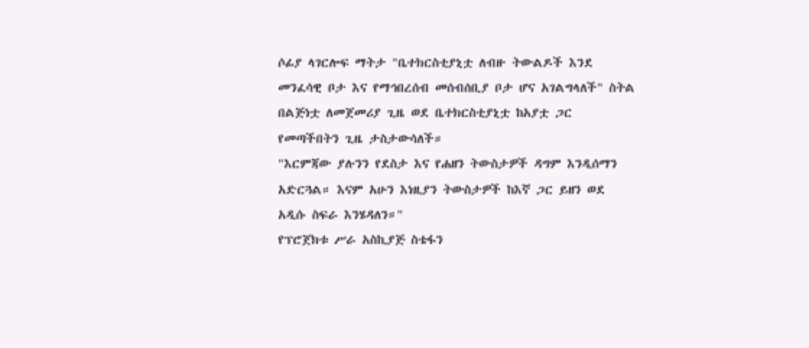ሶፊያ ላገርሎፍ ማትታ "ቤተክርስቲያኒቷ ለብዙ ትውልዶች እንደ መንፈሳዊ ቦታ እና የማኅበረሰብ መሰብሰቢያ ቦታ ሆና አገልግላለች" ስትል በልጅነቷ ለመጀመሪያ ጊዜ ወደ ቤተክርስቲያኒቷ ከአያቷ ጋር የመጣችበትን ጊዜ ታስታውሳለች።
"እርምጃው ያሉንን የደስታ እና የሐዘን ትውስታዎች ዳግም እንዲሰማን አድርጓል። እናም አሁን እነዚያን ትውስታዎች ከእኛ ጋር ይዘን ወደ አዲሱ ስፍራ እንሄዳለን።"
የፕሮጀክቱ ሥራ አስኪያጅ ስቴፋን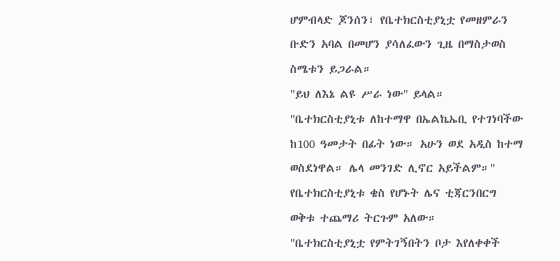ሆምብላድ ጆንሰን፣ የቤተክርስቲያኒቷ የመዘምራን ቡድን አባል በመሆን ያሳለፈውን ጊዜ በማስታወስ ስሜቱን ይጋራል።
"ይህ ለእኔ ልዩ ሥራ ነው" ይላል።
"ቤተክርስቲያኒቱ ለከተማዋ በኤልኬኤቢ የተገነባችው ከ100 ዓመታት በፊት ነው። አሁን ወደ አዲስ ከተማ ወስደነዋል። ሌላ መንገድ ሊኖር አይችልም።"
የቤተክርስቲያኒቱ ቄስ የሆኑት ሌና ቲጃርንበርግ ወቅቱ ተጨማሪ ትርጉም አለው።
"ቤተክርስቲያኒቷ የምትገኝበትን ቦታ እየለቀቀች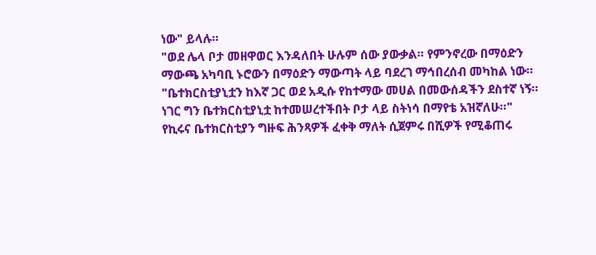ነው" ይላሉ።
"ወደ ሌላ ቦታ መዘዋወር እንዳለበት ሁሉም ሰው ያውቃል። የምንኖረው በማዕድን ማውጫ አካባቢ ኑሮውን በማዕድን ማውጣት ላይ ባደረገ ማኅበረሰብ መካከል ነው።
"ቤተክርስቲያኒቷን ከእኛ ጋር ወደ አዲሱ የከተማው መሀል በመውሰዳችን ደስተኛ ነኝ። ነገር ግን ቤተክርስቲያኒቷ ከተመሠረተችበት ቦታ ላይ ስትነሳ በማየቴ አዝኛለሁ።"
የኪሩና ቤተክርስቲያን ግዙፍ ሕንጻዎች ፈቀቅ ማለት ሲጀምሩ በሺዎች የሚቆጠሩ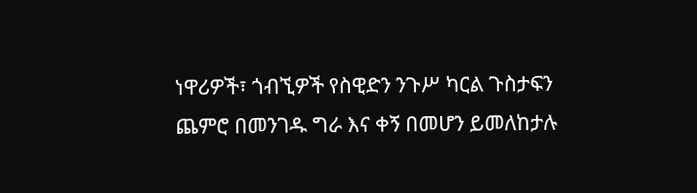ነዋሪዎች፣ ጎብኚዎች የስዊድን ንጉሥ ካርል ጉስታፍን ጨምሮ በመንገዱ ግራ እና ቀኝ በመሆን ይመለከታሉ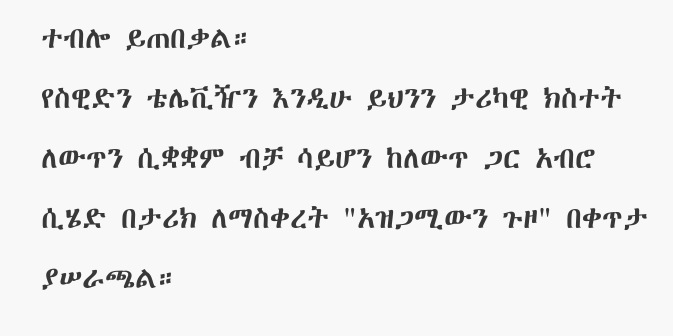ተብሎ ይጠበቃል።
የስዊድን ቴሌቪዥን እንዲሁ ይህንን ታሪካዊ ክስተት ለውጥን ሲቋቋም ብቻ ሳይሆን ከለውጥ ጋር አብሮ ሲሄድ በታሪክ ለማስቀረት "አዝጋሚውን ጉዞ" በቀጥታ ያሠራጫል።